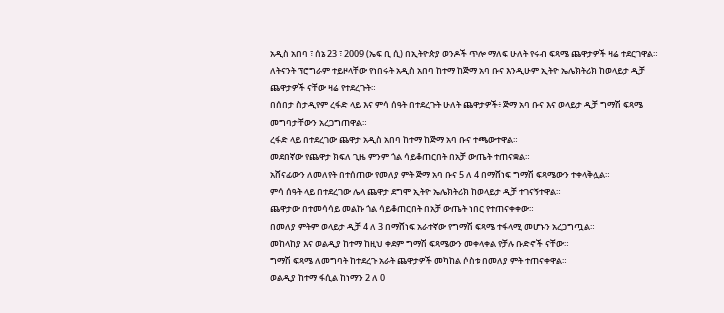አዲስ አበባ ፣ ሰኔ 23 ፣ 2009 (ኤፍ ቢ ሲ) በኢትዮጵያ ወንዶች ጥሎ ማለፍ ሁለት የሩብ ፍጻሜ ጨዋታዎች ዛሬ ተደርገዋል።
ለትናንት ፕሮግራም ተይዞላቸው የነበሩት አዲስ አበባ ከተማ ከጅማ አባ ቡና እንዲሁም ኢትዮ ኤሌክትሪክ ከወላይታ ዲቻ ጨዋታዎች ናቸው ዛሬ የተደረጉት።
በሰበታ ስታዲየም ረፋድ ላይ እና ምሳ ሰዓት በተደረጉት ሁለት ጨዋታዎች፥ ጅማ አባ ቡና እና ወላይታ ዲቻ ግማሽ ፍጻሜ መግባታቸውን አረጋግጠዋል።
ረፋድ ላይ በተደረገው ጨዋታ አዲስ አበባ ከተማ ከጅማ አባ ቡና ተጫውተዋል።
መደበኛው የጨዋታ ክፍለ ጊዜ ምንም ጎል ሳይቆጠርበት በአቻ ውጤት ተጠናቋል።
አሸናፊውን ለመለየት በተሰጠው የመለያ ምት ጅማ አባ ቡና 5 ለ 4 በማሸነፍ ግማሽ ፍጻሜውን ተቀላቅሏል።
ምሳ ሰዓት ላይ በተደረገው ሌላ ጨዋታ ደግሞ ኢትዮ ኤሌክትሪክ ከወላይታ ዲቻ ተገናኝተዋል።
ጨዋታው በተመሳሳይ መልኩ ጎል ሳይቆጠርበት በአቻ ውጤት ነበር የተጠናቀቀው።
በመለያ ምትም ወላይታ ዲቻ 4 ለ 3 በማሸነፍ አራተኛው የግማሽ ፍጻሜ ተፋላሚ መሆኑን አረጋግጧል።
መከላከያ እና ወልዲያ ከተማ ከዚህ ቀደም ግማሽ ፍጻሜውን መቀላቀል የቻሉ ቡድኖች ናቸው።
ግማሽ ፍጻሜ ለመግባት ከተደረጉ አራት ጨዋታዎች መካከል ሶስቱ በመለያ ምት ተጠናቀዋል።
ወልዲያ ከተማ ፋሲል ከነማን 2 ለ 0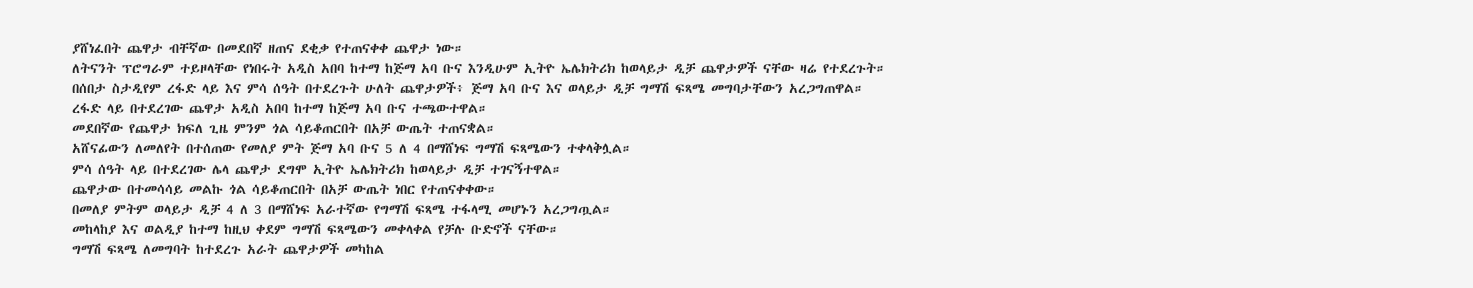ያሸነፈበት ጨዋታ ብቸኛው በመደበኛ ዘጠና ደቂቃ የተጠናቀቀ ጨዋታ ነው።
ለትናንት ፕሮግራም ተይዞላቸው የነበሩት አዲስ አበባ ከተማ ከጅማ አባ ቡና እንዲሁም ኢትዮ ኤሌክትሪክ ከወላይታ ዲቻ ጨዋታዎች ናቸው ዛሬ የተደረጉት።
በሰበታ ስታዲየም ረፋድ ላይ እና ምሳ ሰዓት በተደረጉት ሁለት ጨዋታዎች፥ ጅማ አባ ቡና እና ወላይታ ዲቻ ግማሽ ፍጻሜ መግባታቸውን አረጋግጠዋል።
ረፋድ ላይ በተደረገው ጨዋታ አዲስ አበባ ከተማ ከጅማ አባ ቡና ተጫውተዋል።
መደበኛው የጨዋታ ክፍለ ጊዜ ምንም ጎል ሳይቆጠርበት በአቻ ውጤት ተጠናቋል።
አሸናፊውን ለመለየት በተሰጠው የመለያ ምት ጅማ አባ ቡና 5 ለ 4 በማሸነፍ ግማሽ ፍጻሜውን ተቀላቅሏል።
ምሳ ሰዓት ላይ በተደረገው ሌላ ጨዋታ ደግሞ ኢትዮ ኤሌክትሪክ ከወላይታ ዲቻ ተገናኝተዋል።
ጨዋታው በተመሳሳይ መልኩ ጎል ሳይቆጠርበት በአቻ ውጤት ነበር የተጠናቀቀው።
በመለያ ምትም ወላይታ ዲቻ 4 ለ 3 በማሸነፍ አራተኛው የግማሽ ፍጻሜ ተፋላሚ መሆኑን አረጋግጧል።
መከላከያ እና ወልዲያ ከተማ ከዚህ ቀደም ግማሽ ፍጻሜውን መቀላቀል የቻሉ ቡድኖች ናቸው።
ግማሽ ፍጻሜ ለመግባት ከተደረጉ አራት ጨዋታዎች መካከል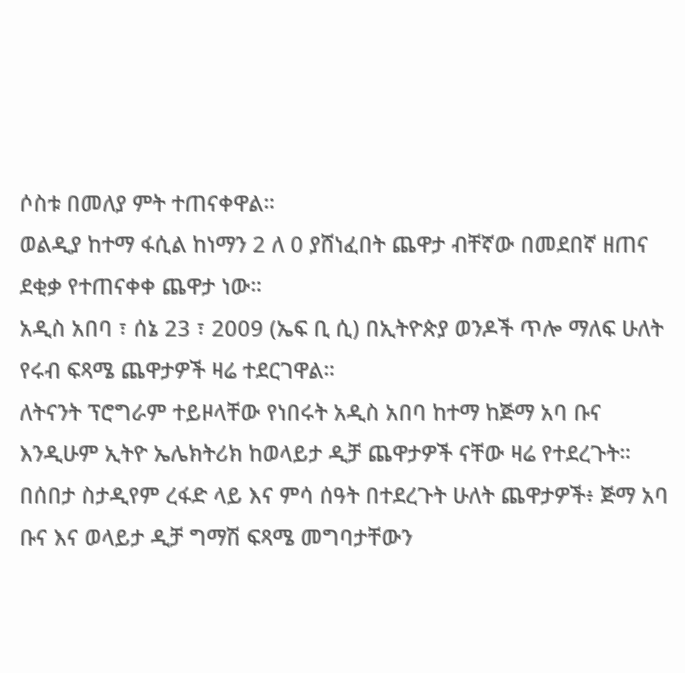ሶስቱ በመለያ ምት ተጠናቀዋል።
ወልዲያ ከተማ ፋሲል ከነማን 2 ለ 0 ያሸነፈበት ጨዋታ ብቸኛው በመደበኛ ዘጠና ደቂቃ የተጠናቀቀ ጨዋታ ነው።
አዲስ አበባ ፣ ሰኔ 23 ፣ 2009 (ኤፍ ቢ ሲ) በኢትዮጵያ ወንዶች ጥሎ ማለፍ ሁለት የሩብ ፍጻሜ ጨዋታዎች ዛሬ ተደርገዋል።
ለትናንት ፕሮግራም ተይዞላቸው የነበሩት አዲስ አበባ ከተማ ከጅማ አባ ቡና እንዲሁም ኢትዮ ኤሌክትሪክ ከወላይታ ዲቻ ጨዋታዎች ናቸው ዛሬ የተደረጉት።
በሰበታ ስታዲየም ረፋድ ላይ እና ምሳ ሰዓት በተደረጉት ሁለት ጨዋታዎች፥ ጅማ አባ ቡና እና ወላይታ ዲቻ ግማሽ ፍጻሜ መግባታቸውን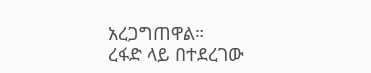አረጋግጠዋል።
ረፋድ ላይ በተደረገው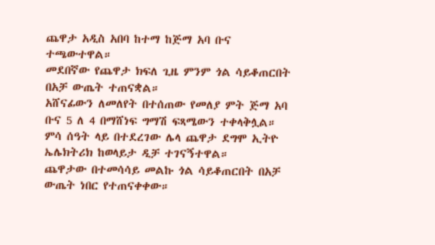ጨዋታ አዲስ አበባ ከተማ ከጅማ አባ ቡና ተጫውተዋል።
መደበኛው የጨዋታ ክፍለ ጊዜ ምንም ጎል ሳይቆጠርበት በአቻ ውጤት ተጠናቋል።
አሸናፊውን ለመለየት በተሰጠው የመለያ ምት ጅማ አባ ቡና 5 ለ 4 በማሸነፍ ግማሽ ፍጻሜውን ተቀላቅሏል።
ምሳ ሰዓት ላይ በተደረገው ሌላ ጨዋታ ደግሞ ኢትዮ ኤሌክትሪክ ከወላይታ ዲቻ ተገናኝተዋል።
ጨዋታው በተመሳሳይ መልኩ ጎል ሳይቆጠርበት በአቻ ውጤት ነበር የተጠናቀቀው።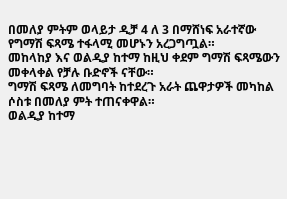በመለያ ምትም ወላይታ ዲቻ 4 ለ 3 በማሸነፍ አራተኛው የግማሽ ፍጻሜ ተፋላሚ መሆኑን አረጋግጧል።
መከላከያ እና ወልዲያ ከተማ ከዚህ ቀደም ግማሽ ፍጻሜውን መቀላቀል የቻሉ ቡድኖች ናቸው።
ግማሽ ፍጻሜ ለመግባት ከተደረጉ አራት ጨዋታዎች መካከል ሶስቱ በመለያ ምት ተጠናቀዋል።
ወልዲያ ከተማ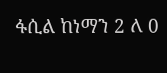ፋሲል ከነማን 2 ለ 0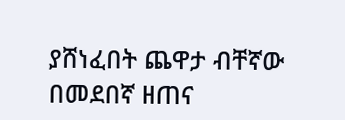ያሸነፈበት ጨዋታ ብቸኛው በመደበኛ ዘጠና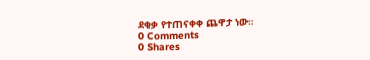ደቂቃ የተጠናቀቀ ጨዋታ ነው።
0 Comments
0 Shares